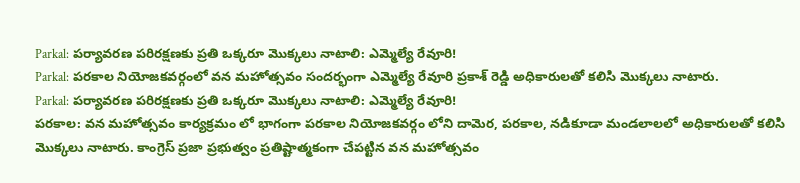Parkal: పర్యావరణ పరిరక్షణకు ప్రతి ఒక్కరూ మొక్కలు నాటాలి: ఎమ్మెల్యే రేవూరి!
Parkal: పరకాల నియోజకవర్గంలో వన మహోత్సవం సందర్భంగా ఎమ్మెల్యే రేవూరి ప్రకాశ్ రెడ్డి అధికారులతో కలిసి మొక్కలు నాటారు.
Parkal: పర్యావరణ పరిరక్షణకు ప్రతి ఒక్కరూ మొక్కలు నాటాలి: ఎమ్మెల్యే రేవూరి!
పరకాల: వన మహోత్సవం కార్యక్రమం లో భాగంగా పరకాల నియోజకవర్గం లోని దామెర, పరకాల, నడికూడా మండలాలలో అధికారులతో కలిసి మొక్కలు నాటారు. కాంగ్రెస్ ప్రజా ప్రభుత్వం ప్రతిష్టాత్మకంగా చేపట్టిన వన మహోత్సవం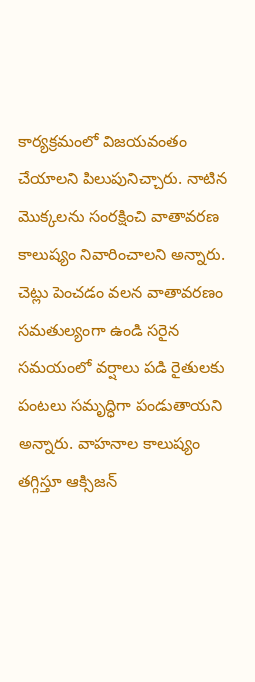కార్యక్రమంలో విజయవంతం చేయాలని పిలుపునిచ్చారు. నాటిన మొక్కలను సంరక్షించి వాతావరణ కాలుష్యం నివారించాలని అన్నారు.
చెట్లు పెంచడం వలన వాతావరణం సమతుల్యంగా ఉండి సరైన సమయంలో వర్షాలు పడి రైతులకు పంటలు సమృద్ధిగా పండుతాయని అన్నారు. వాహనాల కాలుష్యం తగ్గిస్తూ ఆక్సిజన్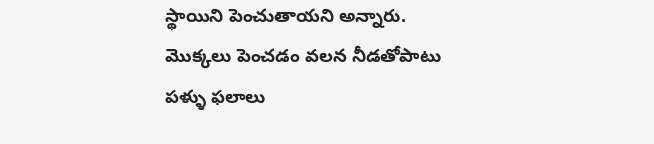స్థాయిని పెంచుతాయని అన్నారు. మొక్కలు పెంచడం వలన నీడతోపాటు పళ్ళు ఫలాలు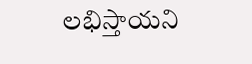లభిస్తాయని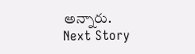అన్నారు.
Next Story